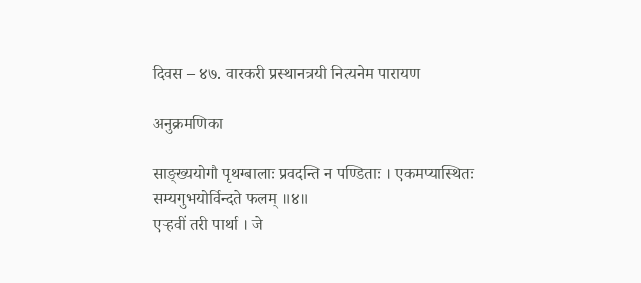दिवस – ४७. वारकरी प्रस्थानत्रयी नित्यनेम पारायण

अनुक्रमणिका

साङ्ख्ययोगौ पृथग्बालाः प्रवदन्ति न पण्डिताः । एकमप्यास्थितः सम्यगुभयोर्विन्दते फलम् ॥४॥
एऱ्हवीं तरी पार्था । जे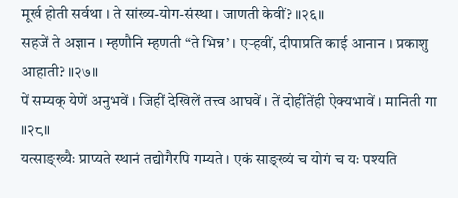मूर्ख होती सर्वथा । ते सांख्य-योग-संस्था । जाणती केवीं? ॥२६॥
सहजें ते अज्ञान । म्हणौनि म्हणती “ते भिन्न’ । एऱ्हवीं, दीपाप्रति काई आनान । प्रकाशु आहाती? ॥२७॥
पें सम्यक् येणें अनुभवें । जिहीं देखिलें तत्त्व आघवें । तें दोहींतेंही ऐक्यभावें । मानिती गा ॥२८॥
यत्साङ्ख्यैः प्राप्यते स्थानं तद्योगैरपि गम्यते । एकं साङ्ख्यं च योगं च यः पश्यति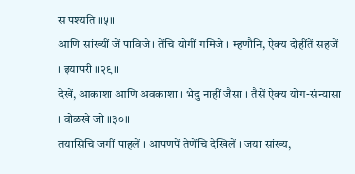स पश्यति ॥५॥
आणि सांख्यीं जें पाविजे । तेंचि योगीं गमिजे । म्हणौनि, ऐक्य दोहींतें सहजें । इयापरी ॥२९॥
देखें, आकाशा आणि अवकाशा । भेदु नाहीं जैसा । तैसें ऐक्य योग-संन्यासा । वोळखे जो ॥३०॥
तयासिचि जगीं पाहलें । आपणपें तेणेंचि देखिलें । जया सांख्य,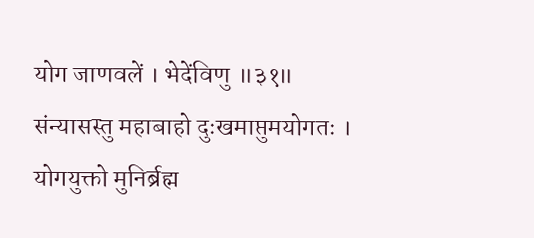योग जाणवलें । भेदेंविणु ॥३१॥
संन्यासस्तु महाबाहो दुःखमाप्तुमयोगतः । योगयुक्तो मुनिर्ब्रह्म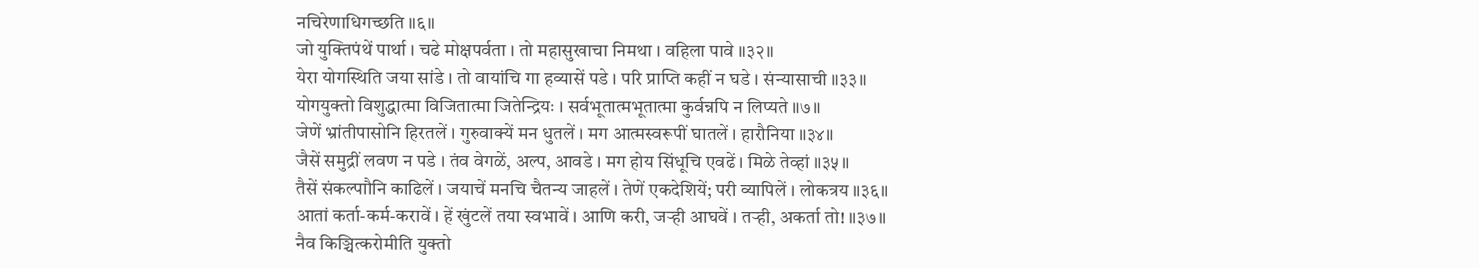नचिरेणाधिगच्छति ॥६॥
जो युक्तिपंथें पार्था । चढे मोक्षपर्वता । तो महासुखाचा निमथा । वहिला पावे ॥३२॥
येरा योगस्थिति जया सांडे । तो वायांचि गा हव्यासें पडे । परि प्राप्ति कहीं न घडे । संन्यासाची ॥३३॥
योगयुक्तो विशुद्धात्मा विजितात्मा जितेन्द्रियः । सर्वभूतात्मभूतात्मा कुर्वन्नपि न लिप्यते ॥७॥
जेणें भ्रांतीपासोनि हिरतलें । गुरुवाक्यें मन धुतलें । मग आत्मस्वरूपीं घातलें । हारौनिया ॥३४॥
जैसें समुद्रीं लवण न पडे । तंव वेगळें, अल्प, आवडे । मग होय सिंधूचि एवढें । मिळे तेव्हां ॥३५॥
तैसें संकल्पाौनि काढिलें । जयाचें मनचि चैतन्य जाहलें । तेणें एकदेशियें; परी व्यापिलें । लोकत्रय ॥३६॥
आतां कर्ता-कर्म-करावें । हें खुंटलें तया स्वभावें । आणि करी, जऱ्ही आघवें । तऱ्ही, अकर्ता तो! ॥३७॥
नैव किञ्चित्करोमीति युक्तो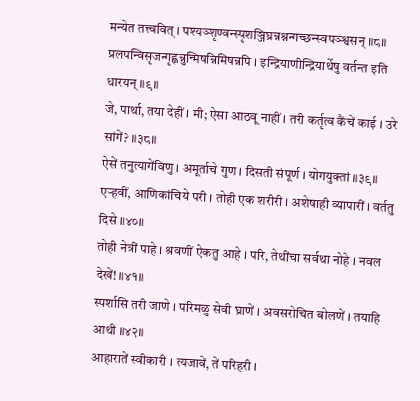मन्येत तत्त्ववित् । पश्यञ्शृण्वन्स्पृशञ्जिघ्रन्नश्नन्गच्छन्स्वपञ्श्वसन् ॥८॥
प्रलपन्विसृजन्गृह्णन्नुन्मिषन्निमिषन्नपि । इन्द्रियाणीन्द्रियार्थेषु वर्तन्त इति धारयन् ॥९॥
जे, पार्था, तया देहीं । मी; ऐसा आठवू नाहीं । तरी कर्तृत्व कैंचें काई । उरे सांगें? ॥३८॥
ऐसें तनुत्यागेंविणु । अमूर्ताचे गुण । दिसती संपूर्ण । योगयुक्तां ॥३९॥
एऱ्हवीं, आणिकांचिये परी । तोही एक शरीरी । अशेषाही व्यापारीं । वर्ततु दिसे ॥४०॥
तोही नेत्रीं पाहे । श्रवणीं ऐकतु आहे । परि, तेथींचा सर्वथा नोहे । नवल देखें! ॥४१॥
स्पर्शासि तरी जाणे । परिमळु सेवी घ्राणें । अवसरोचित बोलणें । तयाहि आथी ॥४२॥
आहारातें स्वीकारी । त्यजावें, तें परिहरी ।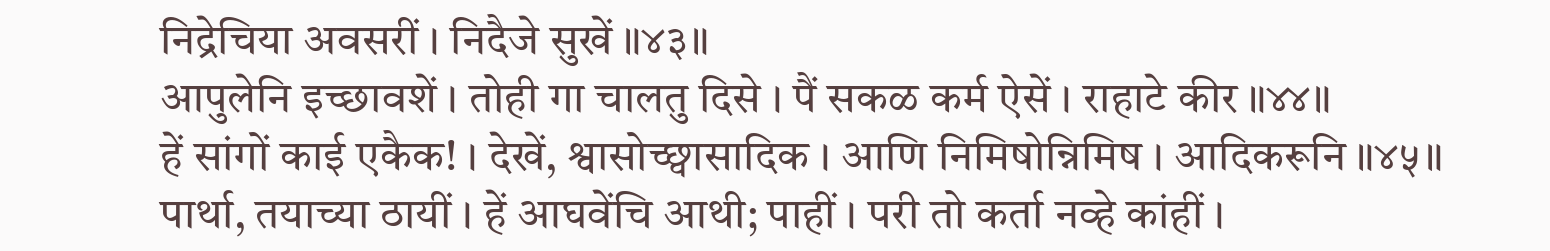निद्रेचिया अवसरीं । निदैजे सुखें ॥४३॥
आपुलेनि इच्छावशें । तोही गा चालतु दिसे । पैं सकळ कर्म ऐसें । राहाटे कीर ॥४४॥
हें सांगों काई एकैक! । देखें, श्वासोच्छ्वासादिक । आणि निमिषोन्निमिष । आदिकरूनि ॥४५॥
पार्था, तयाच्या ठायीं । हें आघवेंचि आथी; पाहीं । परी तो कर्ता नव्हे कांहीं ।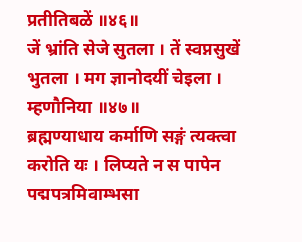प्रतीतिबळें ॥४६॥
जें भ्रांति सेजे सुतला । तें स्वप्नसुखें भुतला । मग ज्ञानोदयीं चेइला । म्हणौनिया ॥४७॥
ब्रह्मण्याधाय कर्माणि सङ्गं त्यक्त्वा करोति यः । लिप्यते न स पापेन पद्मपत्रमिवाम्भसा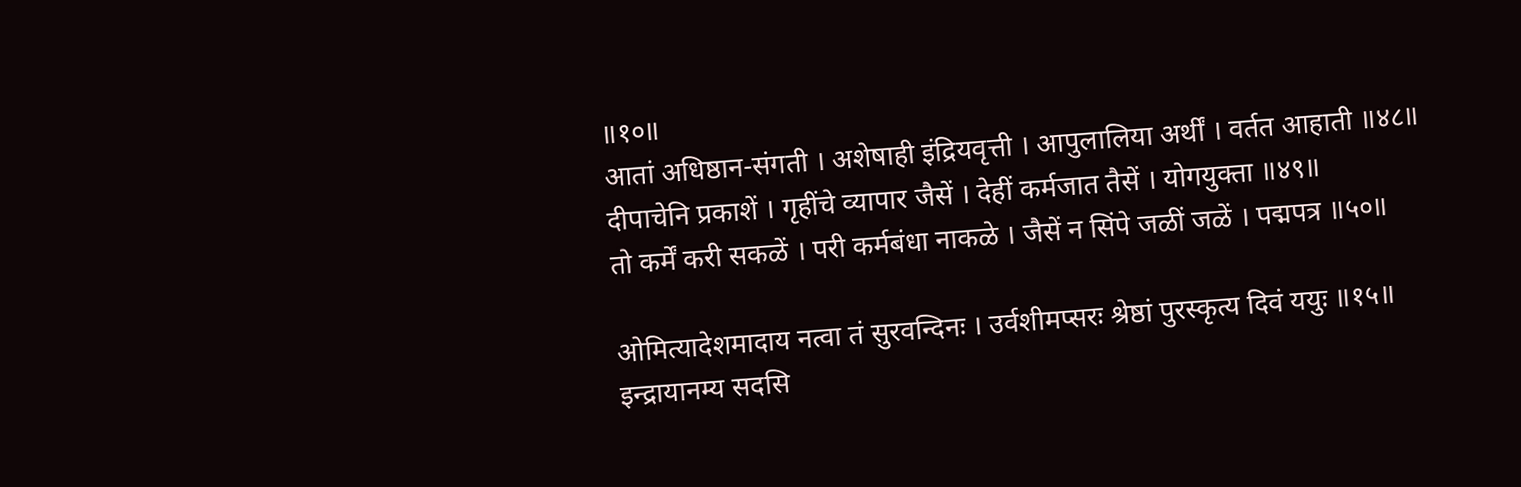॥१०॥
आतां अधिष्ठान-संगती । अशेषाही इंद्रियवृत्ती । आपुलालिया अर्थीं । वर्तत आहाती ॥४८॥
दीपाचेनि प्रकाशें । गृहींचे व्यापार जैसें । देहीं कर्मजात तैसें । योगयुक्ता ॥४९॥
तो कर्में करी सकळें । परी कर्मबंधा नाकळे । जैसें न सिंपे जळीं जळें । पद्मपत्र ॥५०॥

ओमित्यादेशमादाय नत्वा तं सुरवन्दिनः । उर्वशीमप्सरः श्रेष्ठां पुरस्कृत्य दिवं ययुः ॥१५॥
इन्द्रायानम्य सदसि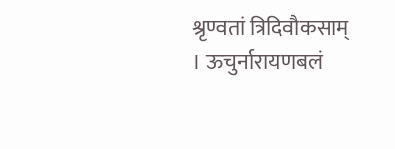श्रृण्वतां त्रिदिवौकसाम् । ऊचुर्नारायणबलं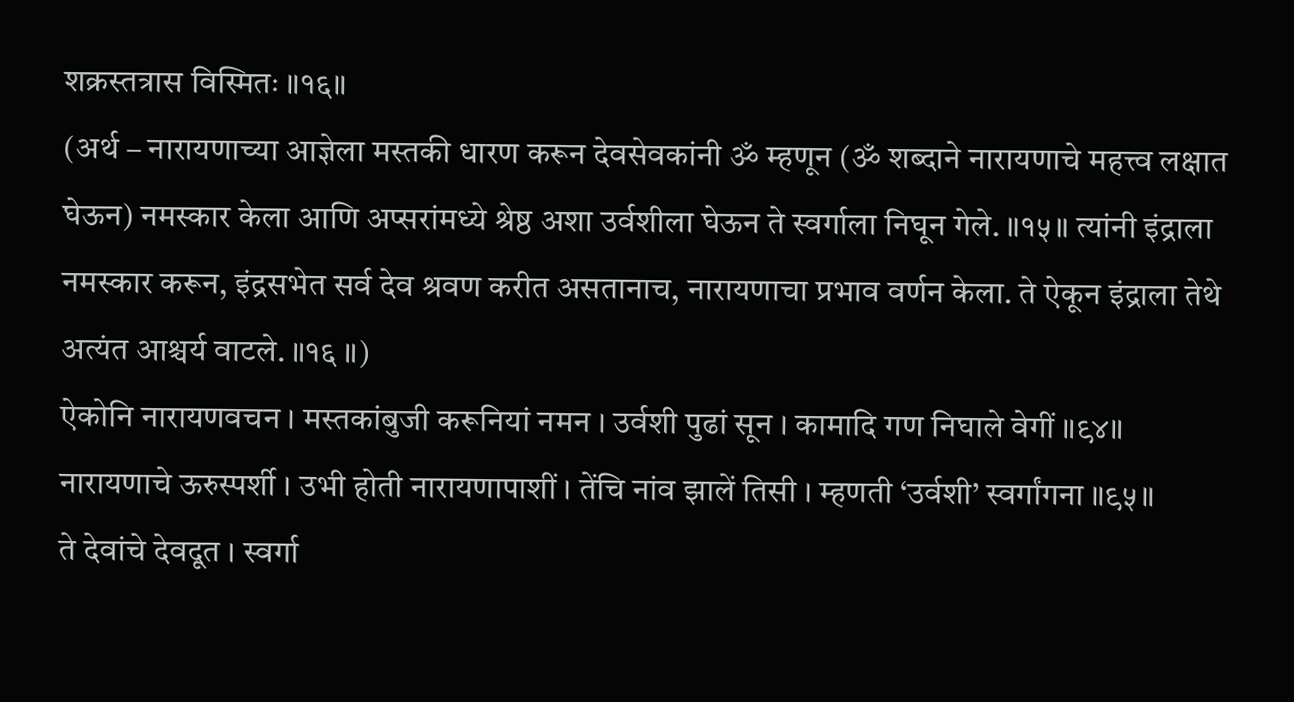शक्रस्तत्रास विस्मितः ॥१६॥
(अर्थ – नारायणाच्या आज्ञेला मस्तकी धारण करून देवसेवकांनी ॐ म्हणून (ॐ शब्दाने नारायणाचे महत्त्व लक्षात घेऊन) नमस्कार केला आणि अप्सरांमध्ये श्रेष्ठ अशा उर्वशीला घेऊन ते स्वर्गाला निघून गेले. ॥१५॥ त्यांनी इंद्राला नमस्कार करून, इंद्रसभेत सर्व देव श्रवण करीत असतानाच, नारायणाचा प्रभाव वर्णन केला. ते ऐकून इंद्राला तेथे अत्यंत आश्चर्य वाटले. ॥१६ ॥)
ऐकोनि नारायणवचन । मस्तकांबुजी करूनियां नमन । उर्वशी पुढां सून । कामादि गण निघाले वेगीं ॥९४॥
नारायणाचे ऊरुस्पर्शी । उभी होती नारायणापाशीं । तेंचि नांव झालें तिसी । म्हणती ‘उर्वशी’ स्वर्गांगना ॥९५॥
ते देवांचे देवदूत । स्वर्गा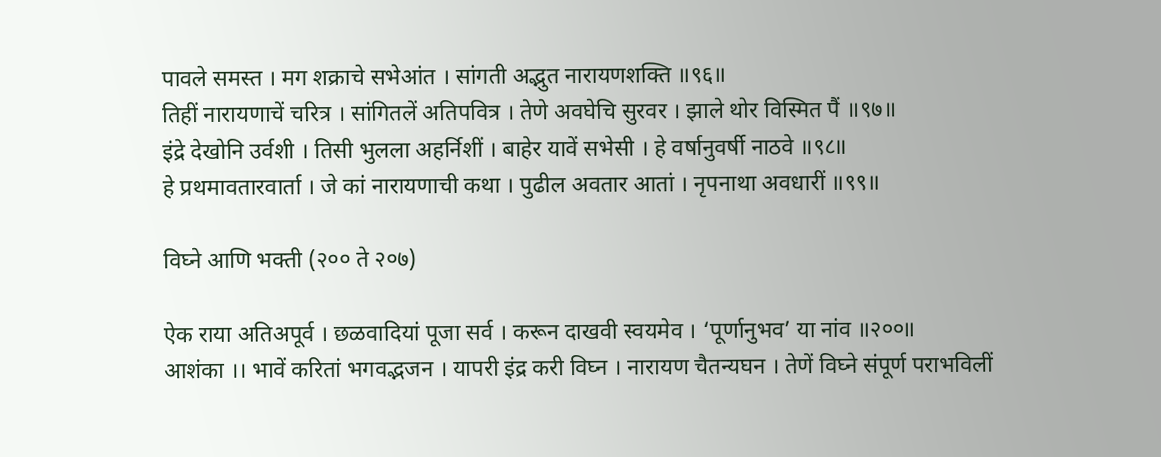पावले समस्त । मग शक्राचे सभेआंत । सांगती अद्भुत नारायणशक्ति ॥९६॥
तिहीं नारायणाचें चरित्र । सांगितलें अतिपवित्र । तेणे अवघेचि सुरवर । झाले थोर विस्मित पैं ॥९७॥
इंद्रे देखोनि उर्वशी । तिसी भुलला अहर्निशीं । बाहेर यावें सभेसी । हे वर्षानुवर्षी नाठवे ॥९८॥
हे प्रथमावतारवार्ता । जे कां नारायणाची कथा । पुढील अवतार आतां । नृपनाथा अवधारीं ॥९९॥

विघ्ने आणि भक्ती (२०० ते २०७)

ऐक राया अतिअपूर्व । छळवादियां पूजा सर्व । करून दाखवी स्वयमेव । ‘पूर्णानुभव’ या नांव ॥२००॥
आशंका ।। भावें करितां भगवद्भजन । यापरी इंद्र करी विघ्न । नारायण चैतन्यघन । तेणें विघ्ने संपूर्ण पराभविलीं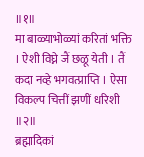॥१॥
मा बाळ्याभोळ्यां करितां भक्ति । ऐशी विघ्ने जैं छळू येती । तैं कदा नव्हे भगवत्प्राप्ति । ऐसा विकल्प चित्तीं झणीं धरिशी ॥२॥
ब्रह्मादिकां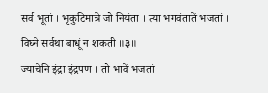सर्व भूतां । भृकुटिमात्रे जो नियंता । त्या भगवंतातें भजतां । विघ्ने सर्वथा बाधूं न शकती ॥३॥
ज्याचेनि इंद्रा इंद्रपण । तो भावें भजतां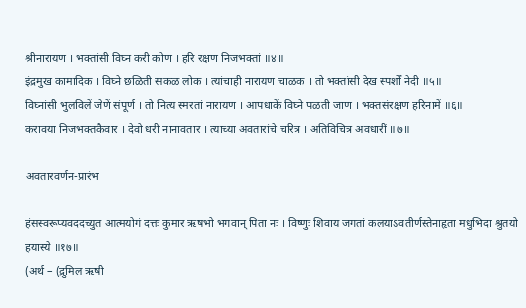श्रीनारायण । भक्तांसी विघ्न करी कोण । हरि रक्षण निजभक्तां ॥४॥
इंद्रमुख कामादिक । विघ्ने छळिती सकळ लोक । त्यांचाही नारायण चाळक । तो भक्तांसी देख स्पर्शों नेदी ॥५॥
विघ्नांसी भुलविलें जेणें संपूर्ण । तो नित्य स्मरतां नारायण । आपधाकें विघ्ने पळती जाण । भक्तसंरक्षण हरिनामें ॥६॥
करावया निजभक्तकैवार । देवो धरी नानावतार । त्याच्या अवतारांचे चरित्र । अतिविचित्र अवधारीं ॥७॥

अवतारवर्णन-प्रारंभ

हंसस्वरूप्यवददच्युत आत्मयोगं दत्तः कुमार ऋषभो भगवान् पिता नः । विष्णुः शिवाय जगतां कलयाऽवतीर्णस्तेनाहृता मधुभिदा श्रुतयो हयास्ये ॥१७॥
(अर्थ – (द्रुमिल ऋषी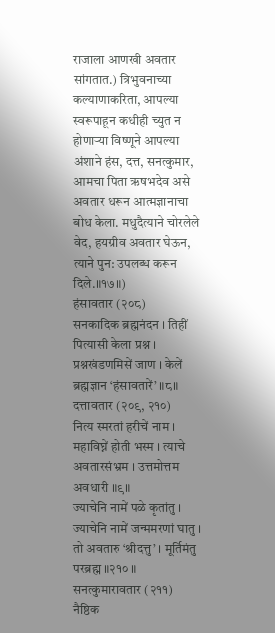राजाला आणखी अवतार सांगतात.) त्रिभुवनाच्या कल्याणाकरिता, आपल्या स्वरूपाहून कधीही च्युत न होणाऱ्या विष्णूने आपल्या अंशाने हंस, दत्त, सनत्कुमार, आमचा पिता ऋषभदेव असे अवतार धरून आत्मज्ञानाचा बोध केला. मधुदैत्याने चोरलेले वेद, हयग्रीव अवतार घेऊन, त्याने पुन: उपलब्ध करून दिले.॥१७॥)
हंसावतार (२०८)
सनकादिक ब्रह्मनंदन । तिहीं पित्यासी केला प्रश्न । प्रश्नखंडणमिसें जाण । केलें ब्रह्मज्ञान ‘हंसावतारें’ ॥८॥
दत्तावतार (२०९, २१०)
नित्य स्मरतां हरीचें नाम । महाविघ्नें होती भस्म । त्याचे अवतारसंभ्रम । उत्तमोत्तम अवधारी ॥९॥
ज्याचेनि नामें पळे कृतांतु । ज्याचेनि नामें जन्ममरणां घातु । तो अवतारु ‘श्रीदत्तु’ । मूर्तिमंतु परब्रह्म ॥२१० ॥
सनत्कुमारावतार (२११)
नैष्ठिक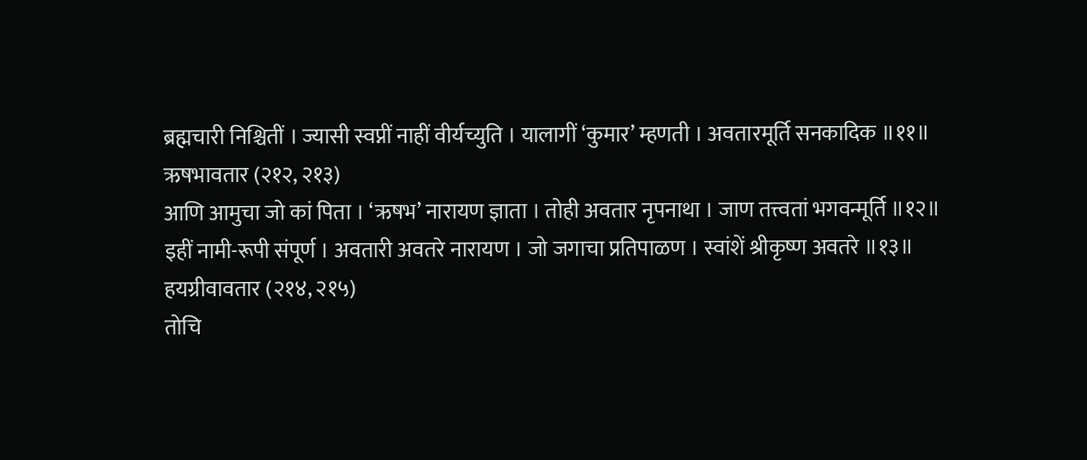ब्रह्मचारी निश्चितीं । ज्यासी स्वप्नीं नाहीं वीर्यच्युति । यालागीं ‘कुमार’ म्हणती । अवतारमूर्ति सनकादिक ॥११॥
ऋषभावतार (२१२, २१३)
आणि आमुचा जो कां पिता । ‘ऋषभ’ नारायण ज्ञाता । तोही अवतार नृपनाथा । जाण तत्त्वतां भगवन्मूर्ति ॥१२॥
इहीं नामी-रूपी संपूर्ण । अवतारी अवतरे नारायण । जो जगाचा प्रतिपाळण । स्वांशें श्रीकृष्ण अवतरे ॥१३॥
हयग्रीवावतार (२१४, २१५)
तोचि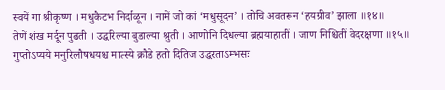स्वयें गा श्रीकृष्ण । मधुकैटभ निर्दाळून । नामें जो कां ‘मधुसूदन’ । तोचि अवतरून ‘हयग्रीव’ झाला ॥१४॥
तेणें शंख मर्दून पुढती । उद्धरिल्या बुडाल्या श्रुती । आणोनि दिधल्या ब्रह्मयाहातीं । जाण निश्चितीं वेदरक्षणा ॥१५॥
गुप्तोऽप्यये मनुरिलौषधयश्च मात्स्ये क्रौडे हतो दितिज उद्धरताऽम्भसः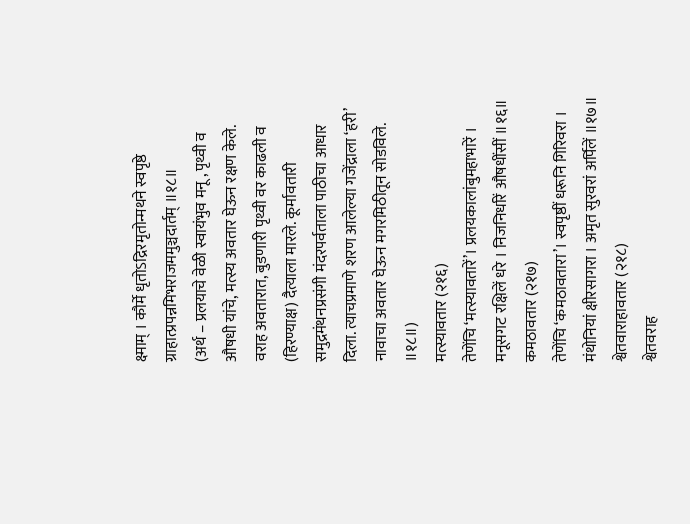क्ष्माम् । कौर्मे धृतोऽद्रिरमृतोन्मथने स्वपृष्ठे ग्राहात्प्रपन्नमिभराजममुञ्चदार्तम् ॥१८॥
(अर्थ – प्रलयाचे वेळी स्वायंभुव मनू , पृथ्वी व औषधी यांचे, मत्स्य अवतार घेऊन रक्षण केले. वराह अवतारात, बुडणारी पृथ्वी वर काढली व (हिरण्याक्ष) दैत्याला मारले. कूर्मावतारी समुद्रमंथनप्रसंगी मंदरपर्वताला पाठीचा आधार दिला. त्याचप्रमाणे शरण आलेल्या गजेंद्राला ‘हरी’ नावाचा अवतार घेऊन मगरमिठीतून सोडविले. ॥१८॥)
मत्स्यावतार (२१६)
तेणेंचि ‘मत्स्यावतारें’। प्रलयकालांबुमहाभारें । मनूसगट रक्षिलें धरे । निजनिर्धारें औषधींसीं ॥१६॥
कमठावतार (२१७)
तेणेंचि ‘कमठावतारा’। स्वपृष्ठीं धरूनि गिरिवरा । मंथोनियां क्षीरसागरा । अमृत सुरवरां अर्पिलें ॥१७॥
श्वेतवाराहावतार (२१८)
श्वेतवराह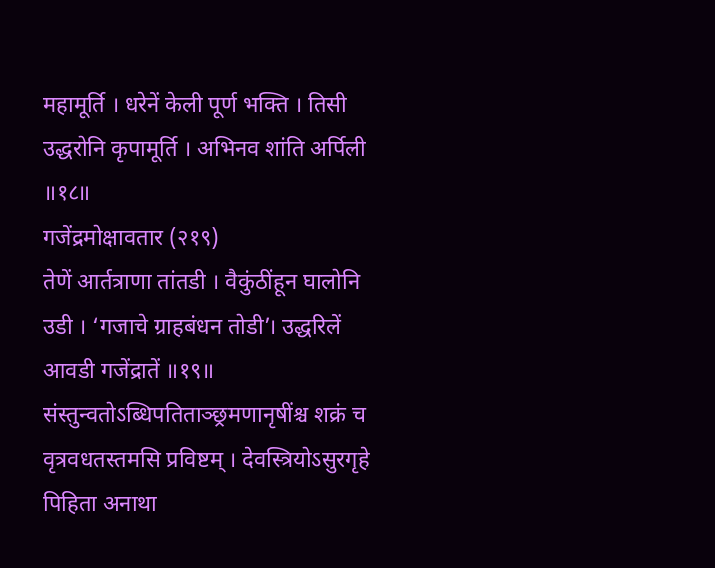महामूर्ति । धरेनें केली पूर्ण भक्ति । तिसी उद्धरोनि कृपामूर्ति । अभिनव शांति अर्पिली ॥१८॥
गजेंद्रमोक्षावतार (२१९)
तेणें आर्तत्राणा तांतडी । वैकुंठींहून घालोनि उडी । ‘गजाचे ग्राहबंधन तोडी’। उद्धरिलें आवडी गजेंद्रातें ॥१९॥
संस्तुन्वतोऽब्धिपतिताञ्छ्रमणानृषींश्च शक्रं च वृत्रवधतस्तमसि प्रविष्टम् । देवस्त्रियोऽसुरगृहे पिहिता अनाथा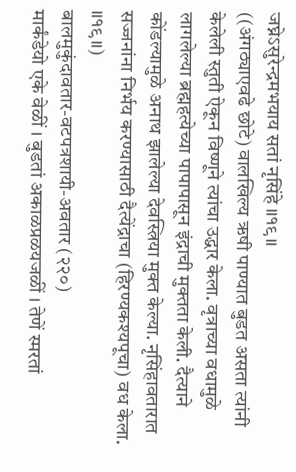जघ्नेऽसुरेन्द्रमभयाय सतां नृसिंहे ॥१९॥
((अंगठ्याएवढे छोटे) वालखिल्य ऋषी पाण्यात बुडत असता त्यांनी केलेली स्तुती ऐकून विष्णूने त्यांचा उद्धार केला. वृत्राच्या वधामुळे लागलेल्या ब्रह्महत्येच्या पापापासून इंद्राची मुक्तता केली. दैत्याने कोंडल्यामुळे अनाथ झालेल्या देवस्त्रिया मुक्त केल्या. नृसिंहावतारात सज्जनांना निर्भय करण्यासाठी दैत्येंद्राचा (हिरण्यकश्यपूचा) वध केला. ॥१९॥)
बालमुकुंदावतार-वटपत्रशायी-अवतार (२२०)
मार्कंडेयो एके वेळीं । बुडतां अकाळप्रळयजळीं । तेणें स्मरतां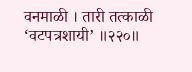वनमाळी । तारी तत्काळी ‘वटपत्रशायी’ ॥२२०॥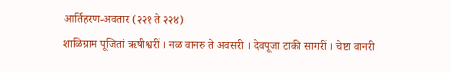आर्तिहरण-अवतार (२२१ ते २२४)
शाळिग्राम पूजितां ऋषीश्वरीं । नळ वानरु ते अवसरी । देवपूजा टाकी सागरीं । चेष्टा वानरी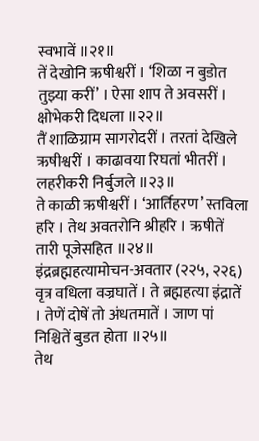स्वभावें ॥२१॥
तें देखोनि ऋषीश्वरीं । ‘शिळा न बुडोत तुझ्या करीं’ । ऐसा शाप ते अवसरीं । क्षोभेकरी दिधला ॥२२॥
तैं शाळिग्राम सागरोदरीं । तरतां देखिले ऋषीश्वरीं । काढावया रिघतां भीतरीं । लहरीकरी निर्बुजले ॥२३॥
ते काळी ऋषीश्वरीं । ‘आर्तिहरण’ स्तविला हरि । तेथ अवतरोनि श्रीहरि । ऋषीतें तारी पूजेसहित ॥२४॥
इंद्रब्रह्महत्यामोचन-अवतार (२२५, २२६)
वृत्र वधिला वज्रघातें । ते ब्रह्महत्या इंद्रातें । तेणें दोषें तो अंधतमातें । जाण पां निश्चितें बुडत होता ॥२५॥
तेथ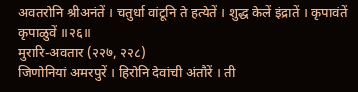अवतरोनि श्रीअनंतें । चतुर्धा वांटूनि ते हत्येतें । शुद्ध केलें इंद्रातें । कृपावंतें कृपाळुवें ॥२६॥
मुरारि-अवतार (२२७, २२८)
जिणोनियां अमरपुरें । हिरोनि देवांची अंतौरें । ती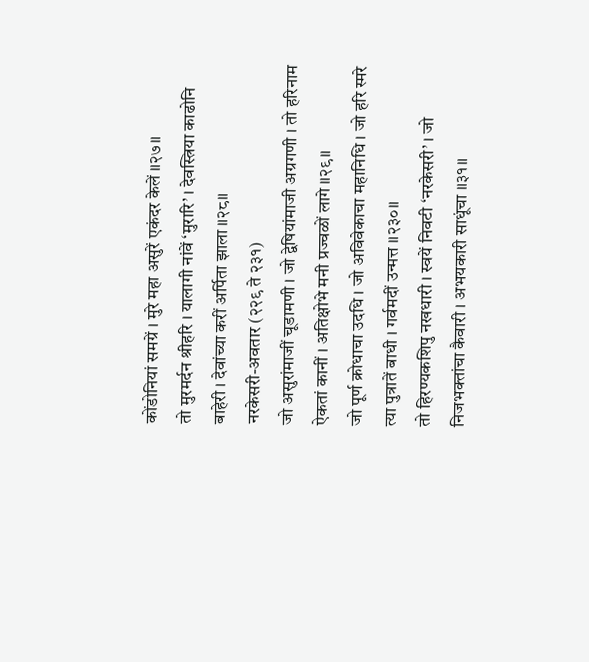कोंडोनियां समग्रें । मुरे महा असुरें एकंदर केलें ॥२७॥
तो मुरमर्दन श्रीहरि । यालागी नांवें ‘मुरारि’ । देवस्त्रिया काढोनि बाहेरी । देवांच्या करीं अर्पिता झाला ॥२८॥
नरकेसरी-अवतार (२२९ ते २३१)
जो असुरांमाजीं चूडामणी । जो द्वेषियांमाजी अग्रगणी । तो हरिनाम ऐकतां कानीं । अतिक्षोभे मनी प्रज्वळों लागे ॥२९॥
जो पूर्ण क्रोधाचा उदधि । जो अविवेकाचा महानिधि । जो हरि स्मरे त्या पुत्रातें बाधी । गर्वमदीं उन्मत्त ॥२३०॥
तो हिरण्यकशिपु नखधारी । स्वयें निवटी ‘नरकेसरी’ । जो निजभक्तांचा कैवारी । अभयकारी साधूंचा ॥३१॥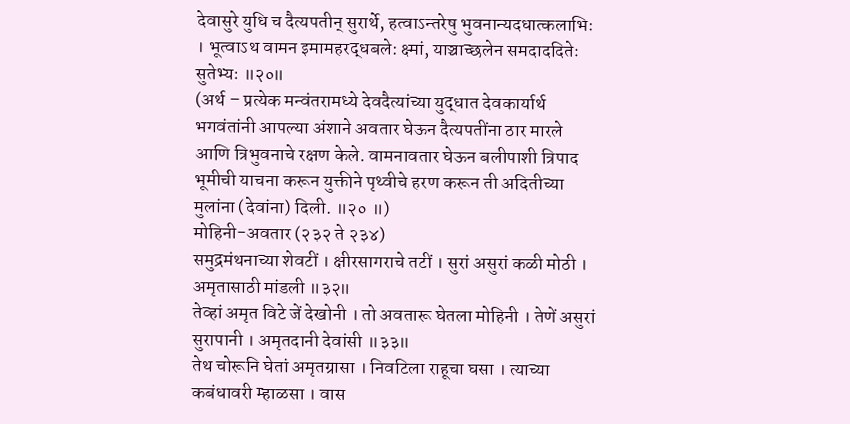देवासुरे युधि च दैत्यपतीन् सुरार्थे, हत्वाऽन्तरेषु भुवनान्यदधात्कलाभिः । भूत्वाऽथ वामन इमामहरद्धबले: क्ष्मां, याञ्चाच्छलेन समदाददितेः सुतेभ्यः ॥२०॥
(अर्थ – प्रत्येक मन्वंतरामध्ये देवदैत्यांच्या युद्धात देवकार्यार्थ भगवंतांनी आपल्या अंशाने अवतार घेऊन दैत्यपतींना ठार मारले आणि त्रिभुवनाचे रक्षण केले. वामनावतार घेऊन बलीपाशी त्रिपाद भूमीची याचना करून युक्तीने पृथ्वीचे हरण करून ती अदितीच्या मुलांना (देवांना) दिली. ॥२० ॥)
मोहिनी-अवतार (२३२ ते २३४)
समुद्रमंथनाच्या शेवटीं । क्षीरसागराचे तटीं । सुरां असुरां कळी मोठी । अमृतासाठी मांडली ॥३२॥
तेव्हां अमृत विटे जें देखोनी । तो अवतारू घेतला मोहिनी । तेणें असुरां सुरापानी । अमृतदानी देवांसी ॥३३॥
तेथ चोरूनि घेतां अमृतग्रासा । निवटिला राहूचा घसा । त्याच्या कबंधावरी म्हाळसा । वास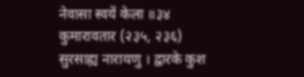नेवासा स्वयें केला ॥३४
कुमारावतार (२३५, २३६)
सुरसाह्य नारायणु । द्वारके कुश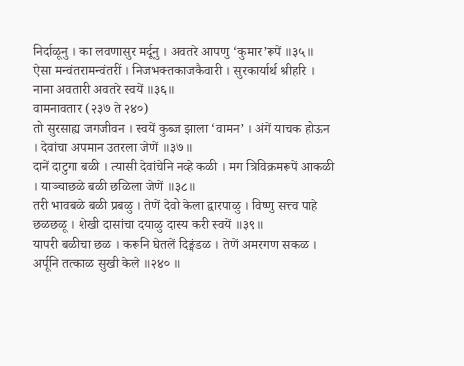निर्दाळूनु । का लवणासुर मर्दूनु । अवतरे आपणु ‘कुमार’रूपें ॥३५॥
ऐसा मन्वंतरामन्वंतरीं । निजभक्तकाजकैवारी । सुरकार्यार्थ श्रीहरि । नाना अवतारी अवतरे स्वयें ॥३६॥
वामनावतार (२३७ ते २४०)
तो सुरसाह्य जगजीवन । स्वयें कुब्ज झाला ‘वामन’ । अंगें याचक होऊन । देवांचा अपमान उतरला जेणें ॥३७॥
दानें दाटुगा बळी । त्यासी देवांचेनि नव्हे कळी । मग त्रिविक्रमरूपें आकळी । याञ्चाछळे बळी छळिला जेणें ॥३८॥
तरी भावबळे बळी प्रबळु । तेणें देवो केला द्वारपाळु । विष्णु सत्त्व पाहे छळछळू । शेखी दासांचा दयाळु दास्य करी स्वयें ॥३९॥
यापरी बळीचा छळ । करूनि घेतलें दिङ्मंडळ । तेणें अमरगण सकळ । अर्पूनि तत्काळ सुखी केले ॥२४० ॥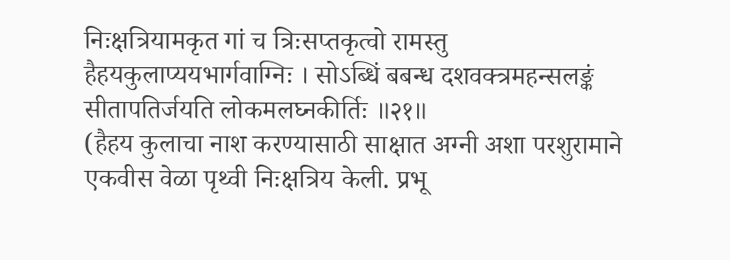निःक्षत्रियामकृत गां च त्रिःसप्तकृत्वो रामस्तु हैहयकुलाप्ययभार्गवाग्निः । सोऽब्धिं बबन्ध दशवक्त्रमहन्सलङ्कं सीतापतिर्जयति लोकमलघ्नकीर्तिः ॥२१॥
(हैहय कुलाचा नाश करण्यासाठी साक्षात अग्नी अशा परशुरामाने एकवीस वेळा पृथ्वी निःक्षत्रिय केली. प्रभू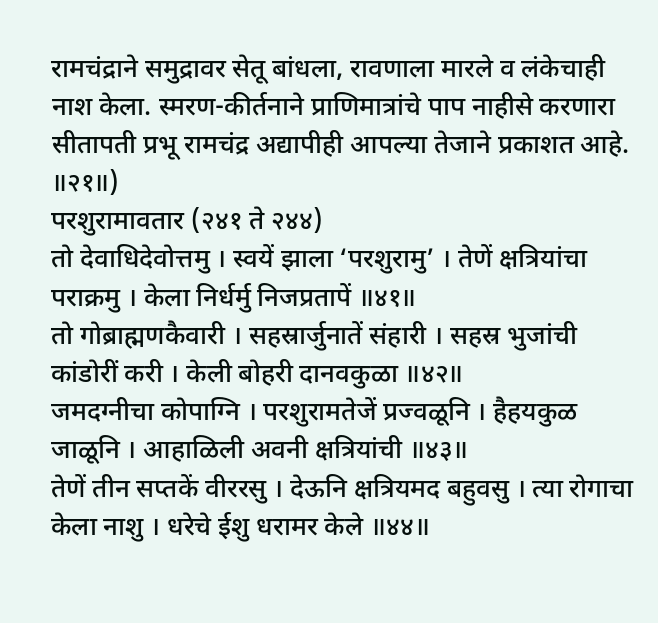रामचंद्राने समुद्रावर सेतू बांधला, रावणाला मारले व लंकेचाही नाश केला. स्मरण-कीर्तनाने प्राणिमात्रांचे पाप नाहीसे करणारा सीतापती प्रभू रामचंद्र अद्यापीही आपल्या तेजाने प्रकाशत आहे. ॥२१॥)
परशुरामावतार (२४१ ते २४४)
तो देवाधिदेवोत्तमु । स्वयें झाला ‘परशुरामु’ । तेणें क्षत्रियांचा पराक्रमु । केला निर्धर्मु निजप्रतापें ॥४१॥
तो गोब्राह्मणकैवारी । सहस्रार्जुनातें संहारी । सहस्र भुजांची कांडोरीं करी । केली बोहरी दानवकुळा ॥४२॥
जमदग्नीचा कोपाग्नि । परशुरामतेजें प्रज्वळूनि । हैहयकुळ जाळूनि । आहाळिली अवनी क्षत्रियांची ॥४३॥
तेणें तीन सप्तकें वीररसु । देऊनि क्षत्रियमद बहुवसु । त्या रोगाचा केला नाशु । धरेचे ईशु धरामर केले ॥४४॥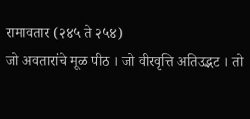रामावतार (२४५ ते २५४)
जो अवतारांचे मूळ पीठ । जो वीरवृत्ति अतिउद्भट । तो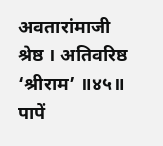अवतारांमाजी श्रेष्ठ । अतिवरिष्ठ ‘श्रीराम’ ॥४५॥
पापें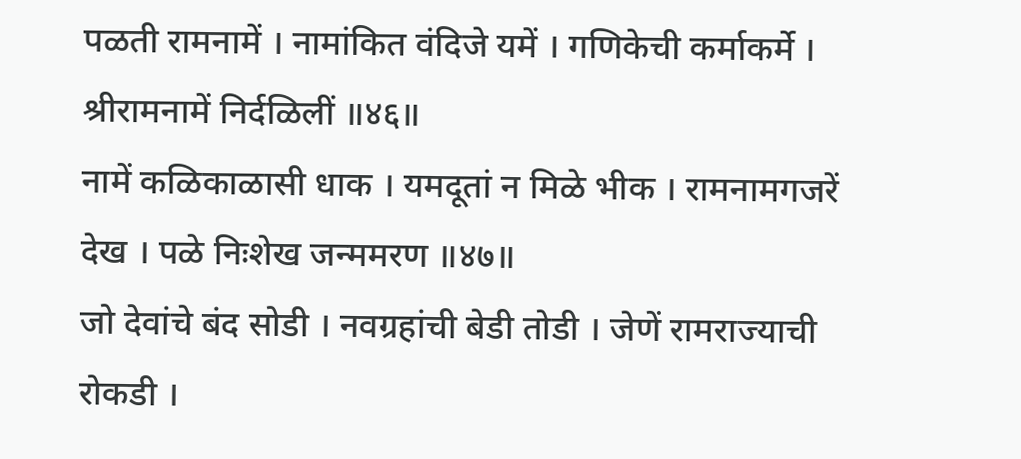पळती रामनामें । नामांकित वंदिजे यमें । गणिकेची कर्माकर्मे । श्रीरामनामें निर्दळिलीं ॥४६॥
नामें कळिकाळासी धाक । यमदूतां न मिळे भीक । रामनामगजरें देख । पळे निःशेख जन्ममरण ॥४७॥
जो देवांचे बंद सोडी । नवग्रहांची बेडी तोडी । जेणें रामराज्याची रोकडी ।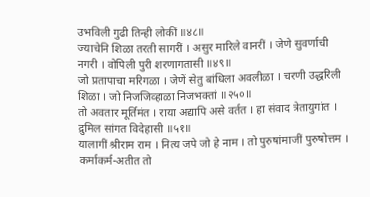उभविली गुढी तिन्ही लोकीं ॥४८॥
ज्याचेनि शिळा तरती सागरीं । असुर मारिले वानरीं । जेणे सुवर्णाची नगरी । वोपिली पुरी शरणागतासी ॥४९॥
जो प्रतापाचा मरिगळा । जेणें सेतु बांधिला अवलीळा । चरणी उद्धरिली शिळा । जो निजजिव्हाळा निजभक्तां ॥२५०॥
तो अवतार मूर्तिमंत । राया अद्यापि असे वर्तत । हा संवाद त्रेतायुगांत । द्रुमिल सांगत विदेहासी ॥५१॥
यालागीं श्रीराम राम । नित्य जपे जो हे नाम । तो पुरुषांमाजीं पुरुषोत्तम । कर्माकर्म-अतीत तो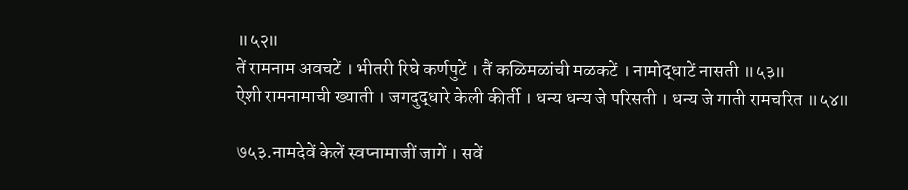॥५२॥
तें रामनाम अवचटें । भीतरी रिघे कर्णपुटें । तैं कळिमळांची मळकटें । नामोद्धाटें नासती ॥५३॥
ऐशी रामनामाची ख्याती । जगदुद्धारे केली कीर्ती । धन्य धन्य जे परिसती । धन्य जे गाती रामचरित ॥५४॥

७५३.नामदेवें केलें स्वप्नामाजीं जागें । सवें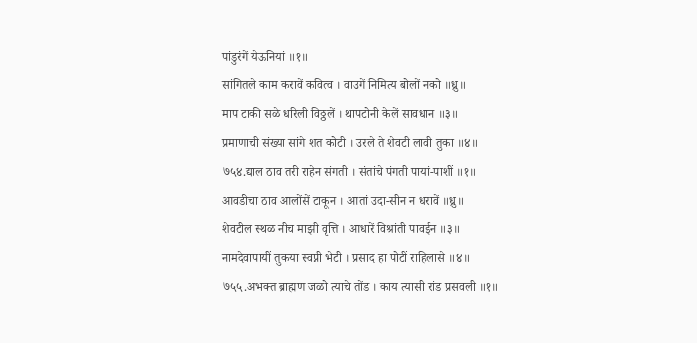पांडुरंगें येऊनियां ॥१॥
सांगितले काम करावें कवित्व । वाउगें निमित्य बोलों नको ॥ध्रु॥
माप टाकी सळे धरिली विठ्ठलें । थापटोनी केलें सावधान ॥३॥
प्रमाणाची संख्या सांगे शत कोटी । उरले ते शेवटी लावी तुका ॥४॥
७५४.द्याल ठाव तरी राहेन संगती । संतांचे पंगती पायां-पाशीं ॥१॥
आवडीचा ठाव आलोंसें टाकून । आतां उदा-सीन न धरावें ॥ध्रु॥
शेवटील स्थळ नीच माझी वृत्ति । आधारें विश्रांती पावईन ॥३॥
नामदेवापायीं तुकया स्वप्नी भेटी । प्रसाद हा पोटीं राहिलासे ॥४॥
७५५.अभक्त ब्राह्मण जळो त्याचे तोंड । काय त्यासी रांड प्रसवली ॥१॥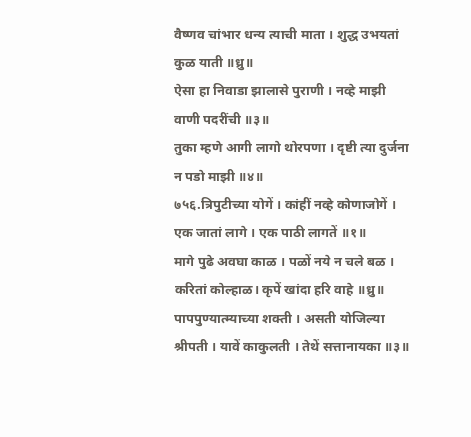वैष्णव चांभार धन्य त्याची माता । शुद्ध उभयतां कुळ याती ॥ध्रु॥
ऐसा हा निवाडा झालासे पुराणी । नव्हे माझी वाणी पदरींची ॥३॥
तुका म्हणे आगी लागो थोरपणा । दृष्टी त्या दुर्जना न पडो माझी ॥४॥
७५६.त्रिपुटीच्या योगें । कांहीं नव्हे कोणाजोगें । एक जातां लागे । एक पाठी लागतें ॥१॥
मागे पुढे अवघा काळ । पळों नये न चले बळ । करितां कोल्हाळ। कृपें खांदा हरि वाहे ॥ध्रु॥
पापपुण्यात्म्याच्या शक्ती । असती योजिल्या श्रीपती । यावें काकुलती । तेथें सत्तानायका ॥३॥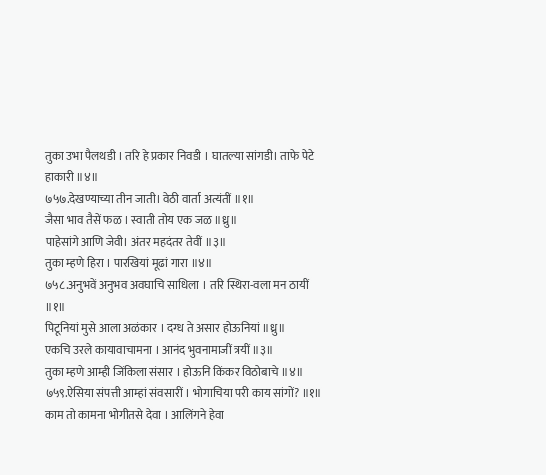तुका उभा पैलथडी । तरि हे प्रकार निवडी । घातल्या सांगडी। ताफे पेटे हाकारी ॥४॥
७५७.देखण्याच्या तीन जाती। वेठी वार्ता अत्यंतीं ॥१॥
जैसा भाव तैसें फळ । स्वाती तोय एक जळ ॥ध्रु॥
पाहेसांगे आणि जेवी। अंतर महदंतर तेवीं ॥३॥
तुका म्हणे हिरा । पारखियां मूढां गारा ॥४॥
७५८.अनुभवें अनुभव अवघाचि साधिला । तरि स्थिरा-वला मन ठायीं ॥१॥
पिटूनियां मुसे आला अळंकार । दग्ध ते असार होऊनियां ॥ध्रु॥
एकचि उरले कायावाचामना । आनंद भुवनामाजीं त्रयीं ॥३॥
तुका म्हणे आम्ही जिंकिला संसार । होऊनि किंकर विठोबाचे ॥४॥
७५९.ऐसिया संपत्ती आम्हां संवसारीं । भोगाचिया परी काय सांगों? ॥१॥
काम तो कामना भोगीतसे देवा । आलिंगने हेवा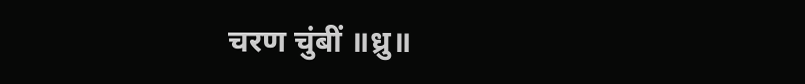चरण चुंबीं ॥ध्रु॥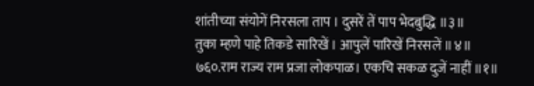शांतीच्या संयोगें निरसला ताप । दुसरें तें पाप भेदबुद्धि ॥३॥
तुका म्हणे पाहे तिकडे सारिखें । आपुलें पारिखें निरसलें ॥४॥
७६०.राम राज्य राम प्रजा लोकपाळ। एकचि सकळ दुजें नाहीं ॥१॥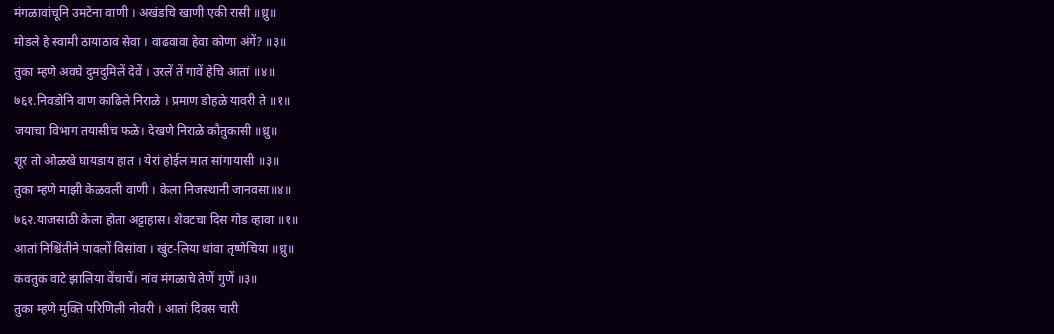मंगळावांचूनि उमटेना वाणी । अखंडचि खाणी एकी रासी ॥ध्रु॥
मोडले हे स्वामी ठायाठाव सेवा । वाढवावा हेवा कोणा अंगें? ॥३॥
तुका म्हणे अवघे दुमदुमिलें देवें । उरलें तें गावें हेचि आतां ॥४॥
७६१.निवडोनि वाण काढिले निराळे । प्रमाण डोहळे यावरी ते ॥१॥
जयाचा विभाग तयासीच फळे। देखणे निराळे कौतुकासी ॥ध्रु॥
शूर तो ओळखे घायडाय हात । येरां होईल मात सांगायासी ॥३॥
तुका म्हणे माझी केळवली वाणी । केला निजस्थानी जानवसा॥४॥
७६२.याजसाठी केला होता अट्टाहास। शेवटचा दिस गोड व्हावा ॥१॥
आतां निश्चिंतीने पावलों विसांवा । खुंट-लिया धांवा तृष्णेचिया ॥ध्रु॥
कवतुक वाटे झालिया वेंचाचें। नांव मंगळाचे तेणें गुणें ॥३॥
तुका म्हणे मुक्ति परिणिली नोवरी । आतां दिवस चारी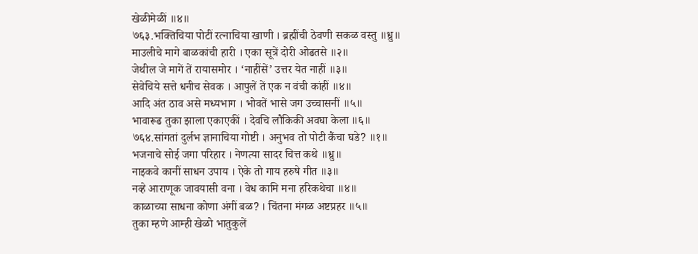खेळीमेळीं ॥४॥
७६३.भक्तिचिया पोटीं रत्नाचिया खाणी । ब्रह्मींची ठेवणी सकळ वस्तु ॥ध्रु॥
माउलीचे मागे बाळकांची हारी । एका सूत्रें दोरी ओढतसे ॥२॥
जेथील जे मागें तें रायासमोर । ‘नाहींसें’ उत्तर येत नाहीं ॥३॥
सेवेचिये सत्ते धनीच सेवक । आपुलें तें एक न वंची कांहीं ॥४॥
आदि अंत ठाव असे मध्यभाग । भोवतें भासे जग उच्चासनीं ॥५॥
भावारूढ तुका झाला एकाएकीं । देवचि लौकिकी अवघा केला ॥६॥
७६४.सांगतां दुर्लभ ज्ञानाचिया गोष्टी । अनुभव तो पोटी कैंचा घडे? ॥१॥
भजनाचे सोई जगा परिहार । नेणत्या सादर चित्त कथे ॥ध्रु॥
नाइकवे कानीं साधन उपाय । ऐके तो गाय हरुषे गीत ॥३॥
नव्हे आराणूक जावयासी वना । वेध कामि मना हरिकथेचा ॥४॥
काळाच्या साधना कोणा अंगीं बळ? । चिंतना मंगळ अष्टप्रहर ॥५॥
तुका म्हणे आम्ही खेळो भातुकुलें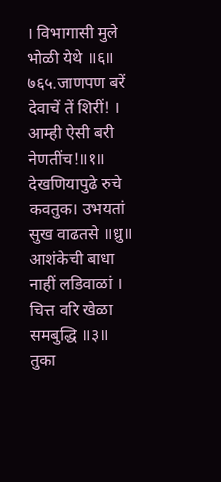। विभागासी मुले भोळी येथे ॥६॥
७६५.जाणपण बरें देवाचें तें शिरीं! । आम्ही ऐसी बरी नेणतींच!॥१॥
देखणियापुढे रुचे कवतुक। उभयतां सुख वाढतसे ॥ध्रु॥
आशंकेची बाधा नाहीं लडिवाळां । चित्त वरि खेळा समबुद्धि ॥३॥
तुका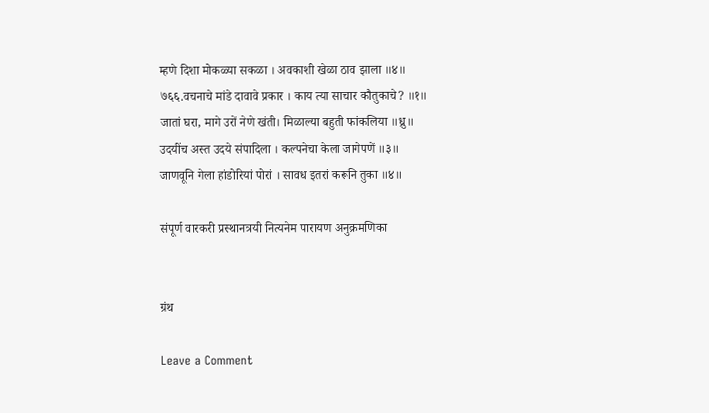म्हणे दिशा मोकळ्या सकळा । अवकाशी खेळा ठाव झाला ॥४॥
७६६.वचनाचे मांडे दावावे प्रकार । काय त्या साचार कौतुकाचे? ॥१॥
जातां घरा, मागे उरों नेणे खंती। मिळाल्या बहुती फांकलिया ॥ध्रु॥
उदयींच अस्त उदये संपादिला । कल्पनेचा केला जागेपणें ॥३॥
जाणवूनि गेला हांडोरियां पोरां । सावध इतरां करूनि तुका ॥४॥

संपूर्ण वारकरी प्रस्थानत्रयी नित्यनेम पारायण अनुक्रमणिका


ग्रंथ

Leave a Comment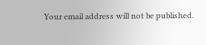Your email address will not be published.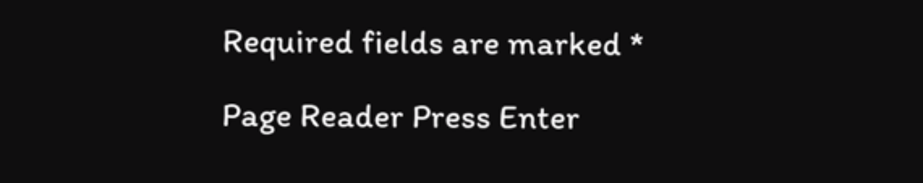Required fields are marked *

Page Reader Press Enter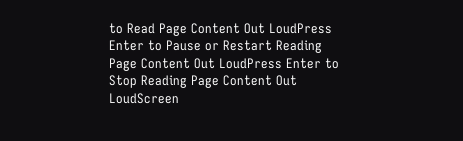to Read Page Content Out LoudPress Enter to Pause or Restart Reading Page Content Out LoudPress Enter to Stop Reading Page Content Out LoudScreen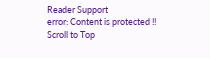Reader Support
error: Content is protected !!
Scroll to Top